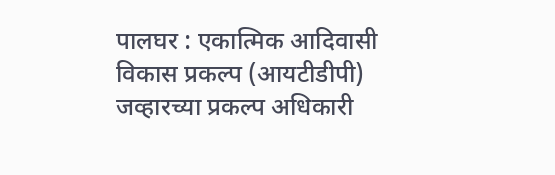पालघर : एकात्मिक आदिवासी विकास प्रकल्प (आयटीडीपी) जव्हारच्या प्रकल्प अधिकारी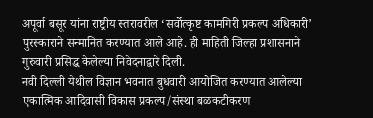अपूर्वा बसूर यांना राष्ट्रीय स्तरावरील ‘सर्वोत्कृष्ट कामगिरी प्रकल्प अधिकारी’ पुरस्काराने सन्मानित करण्यात आले आहे. ही माहिती जिल्हा प्रशासनाने गुरुवारी प्रसिद्ध केलेल्या निवेदनाद्वारे दिली.
नवी दिल्ली येथील विज्ञान भवनात बुधवारी आयोजित करण्यात आलेल्या एकात्मिक आदिवासी विकास प्रकल्प/संस्था बळकटीकरण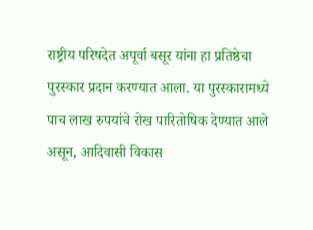राष्ट्रीय परिषदेत अपूर्वा बसूर यांना हा प्रतिष्ठेचा पुरस्कार प्रदान करण्यात आला. या पुरस्कारामध्ये पाच लाख रुपयांचे रोख पारितोषिक देण्यात आले असून, आदिवासी विकास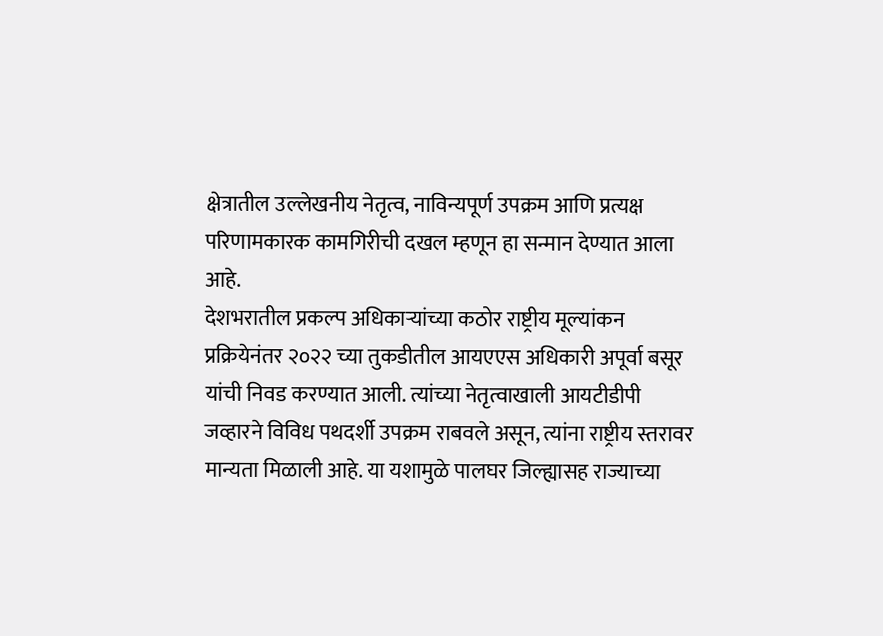क्षेत्रातील उल्लेखनीय नेतृत्व, नाविन्यपूर्ण उपक्रम आणि प्रत्यक्ष परिणामकारक कामगिरीची दखल म्हणून हा सन्मान देण्यात आला आहे.
देशभरातील प्रकल्प अधिकाऱ्यांच्या कठोर राष्ट्रीय मूल्यांकन प्रक्रियेनंतर २०२२ च्या तुकडीतील आयएएस अधिकारी अपूर्वा बसूर यांची निवड करण्यात आली. त्यांच्या नेतृत्वाखाली आयटीडीपी जव्हारने विविध पथदर्शी उपक्रम राबवले असून, त्यांना राष्ट्रीय स्तरावर मान्यता मिळाली आहे. या यशामुळे पालघर जिल्ह्यासह राज्याच्या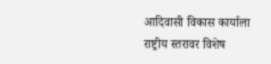आदिवासी विकास कार्याला राष्ट्रीय स्तरावर विशेष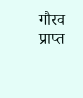गौरव प्राप्त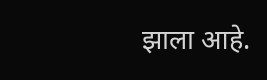झाला आहे.